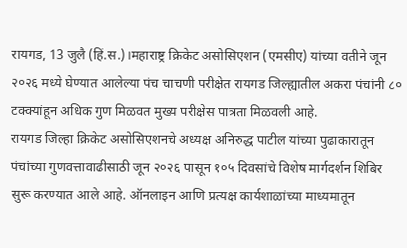रायगड, 13 जुलै (हिं.स.)।महाराष्ट्र क्रिकेट असोसिएशन (एमसीए) यांच्या वतीने जून २०२६ मध्ये घेण्यात आलेल्या पंच चाचणी परीक्षेत रायगड जिल्ह्यातील अकरा पंचांनी ८० टक्क्यांहून अधिक गुण मिळवत मुख्य परीक्षेस पात्रता मिळवली आहे.
रायगड जिल्हा क्रिकेट असोसिएशनचे अध्यक्ष अनिरुद्ध पाटील यांच्या पुढाकारातून पंचांच्या गुणवत्तावाढीसाठी जून २०२६ पासून १०५ दिवसांचे विशेष मार्गदर्शन शिबिर सुरू करण्यात आले आहे. ऑनलाइन आणि प्रत्यक्ष कार्यशाळांच्या माध्यमातून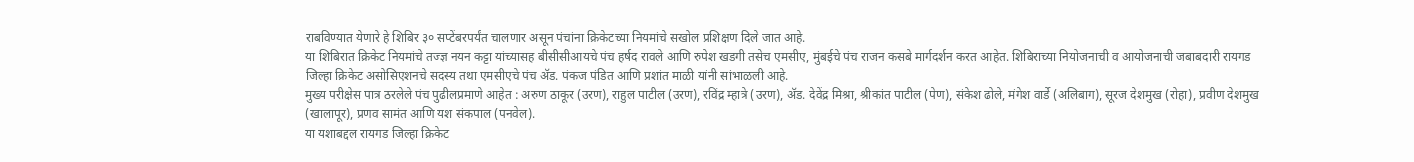राबविण्यात येणारे हे शिबिर ३० सप्टेंबरपर्यंत चालणार असून पंचांना क्रिकेटच्या नियमांचे सखोल प्रशिक्षण दिले जात आहे.
या शिबिरात क्रिकेट नियमांचे तज्ज्ञ नयन कट्टा यांच्यासह बीसीसीआयचे पंच हर्षद रावले आणि रुपेश खडगी तसेच एमसीए, मुंबईचे पंच राजन कसबे मार्गदर्शन करत आहेत. शिबिराच्या नियोजनाची व आयोजनाची जबाबदारी रायगड जिल्हा क्रिकेट असोसिएशनचे सदस्य तथा एमसीएचे पंच ॲड. पंकज पंडित आणि प्रशांत माळी यांनी सांभाळली आहे.
मुख्य परीक्षेस पात्र ठरलेले पंच पुढीलप्रमाणे आहेत : अरुण ठाकूर (उरण), राहुल पाटील (उरण), रविंद्र म्हात्रे (उरण), ॲड. देवेंद्र मिश्रा, श्रीकांत पाटील (पेण), संकेश ढोले, मंगेश वार्डे (अलिबाग), सूरज देशमुख (रोहा), प्रवीण देशमुख (खालापूर), प्रणव सामंत आणि यश संकपाल (पनवेल).
या यशाबद्दल रायगड जिल्हा क्रिकेट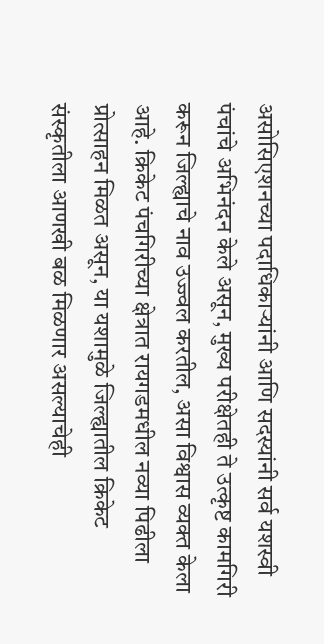असोसिएशनच्या पदाधिकाऱ्यांनी आणि सदस्यांनी सर्व यशस्वी पंचांचे अभिनंदन केले असून, मुख्य परीक्षेतही ते उत्कृष्ट कामगिरी करून जिल्ह्याचे नाव उज्ज्वल करतील, असा विश्वास व्यक्त केला आहे. क्रिकेट पंचगिरीच्या क्षेत्रात रायगडमधील नव्या पिढीला प्रोत्साहन मिळत असून, या यशामुळे जिल्ह्यातील क्रिकेट संस्कृतीला आणखी बळ मिळणार असल्याचेही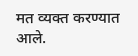मत व्यक्त करण्यात आले.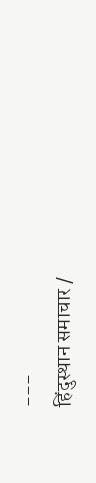---
हिंदुस्थान समाचार /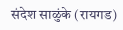संदेश साळुंके (रायगड)